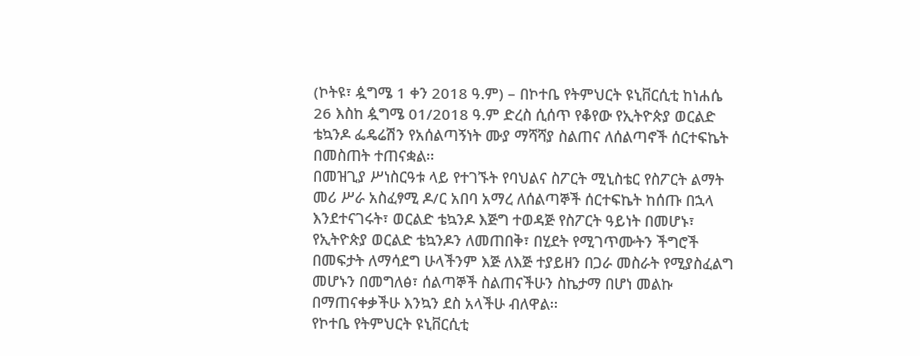(ኮትዩ፣ ዿግሜ 1 ቀን 2018 ዓ.ም) – በኮተቤ የትምህርት ዩኒቨርሲቲ ከነሐሴ 26 እስከ ዿግሜ 01/2018 ዓ.ም ድረስ ሲሰጥ የቆየው የኢትዮጵያ ወርልድ ቴኳንዶ ፌዴሬሽን የአሰልጣኝነት ሙያ ማሻሻያ ስልጠና ለሰልጣኖች ሰርተፍኬት በመስጠት ተጠናቋል፡፡
በመዝጊያ ሥነስርዓቱ ላይ የተገኙት የባህልና ስፖርት ሚኒስቴር የስፖርት ልማት መሪ ሥራ አስፈፃሚ ዶ/ር አበባ አማረ ለሰልጣኞች ሰርተፍኬት ከሰጡ በኋላ እንደተናገሩት፣ ወርልድ ቴኳንዶ እጅግ ተወዳጅ የስፖርት ዓይነት በመሆኑ፣ የኢትዮጵያ ወርልድ ቴኳንዶን ለመጠበቅ፣ በሂደት የሚገጥሙትን ችግሮች በመፍታት ለማሳደግ ሁላችንም እጅ ለእጅ ተያይዘን በጋራ መስራት የሚያስፈልግ መሆኑን በመግለፅ፣ ሰልጣኞች ስልጠናችሁን ስኬታማ በሆነ መልኩ በማጠናቀቃችሁ እንኳን ደስ አላችሁ ብለዋል፡፡
የኮተቤ የትምህርት ዩኒቨርሲቲ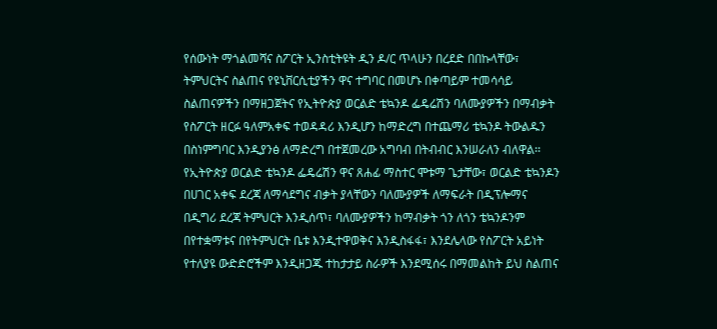የሰውነት ማጎልመሻና ስፖርት ኢንስቲትዩት ዲን ዶ/ር ጥላሁን በረደድ በበኩላቸው፣ ትምህርትና ስልጠና የዩኒቨርሲቲያችን ዋና ተግባር በመሆኑ በቀጣይም ተመሳሳይ ስልጠናዎችን በማዘጋጀትና የኢትዮጵያ ወርልድ ቴኳንዶ ፌዴሬሽን ባለሙያዎችን በማብቃት የስፖርት ዘርፉ ዓለምአቀፍ ተወዳዳሪ እንዲሆን ከማድረግ በተጨማሪ ቴኳንዶ ትውልዱን በስነምግባር እንዲያንፅ ለማድረግ በተጀመረው አግባብ በትብብር እንሠራለን ብለዋል፡፡
የኢትዮጵያ ወርልድ ቴኳንዶ ፌዴሬሽን ዋና ጸሐፊ ማስተር ሞቱማ ጌታቸው፣ ወርልድ ቴኳንዶን በሀገር አቀፍ ደረጃ ለማሳደግና ብቃት ያላቸውን ባለሙያዎች ለማፍራት በዲፕሎማና በዲግሪ ደረጃ ትምህርት እንዲሰጥ፣ ባለሙያዎችን ከማብቃት ጎን ለጎን ቴኳንዶንም በየተቋማቱና በየትምህርት ቤቱ እንዲተዋወቅና እንዲስፋፋ፣ እንደሌላው የስፖርት አይነት የተለያዩ ውድድሮችም እንዲዘጋጁ ተከታታይ ስራዎች እንደሚሰሩ በማመልከት ይህ ስልጠና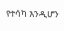የተሳካ እንዲሆን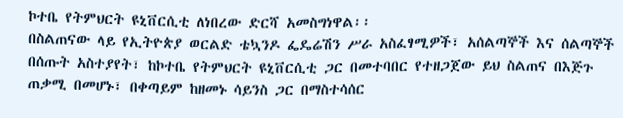ኮተቤ የትምህርት ዩኒቨርሲቲ ለነበረው ድርሻ አመስግነዋል፡፡
በስልጠናው ላይ የኢትዮጵያ ወርልድ ቴኳንዶ ፌዴሬሽን ሥራ አስፈፃሚዎች፣ አሰልጣኞች እና ሰልጣኞች በሰጡት አስተያየት፣ ከኮተቤ የትምህርት ዩኒቨርሲቲ ጋር በመተባበር የተዘጋጀው ይህ ስልጠና በእጅጉ ጠቃሚ በመሆኑ፣ በቀጣይም ከዘመኑ ሳይንስ ጋር በማስተሳሰር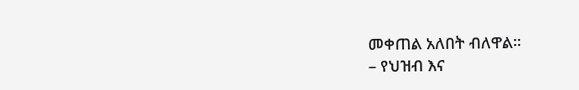መቀጠል አለበት ብለዋል፡፡
– የህዝብ እና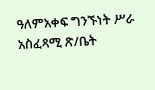ዓለምአቀፍ ግንኙነት ሥራ አስፈጻሚ ጽ/ቤት